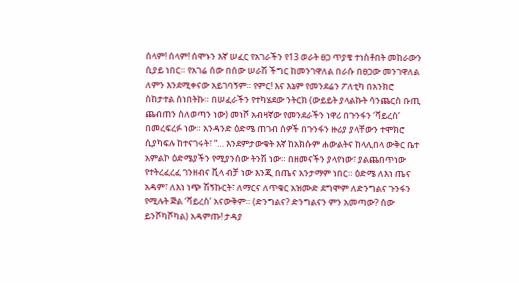ሰላም! ሰላም! ሰሞኑን እኛ ሠፈር የአገራችን የ13 ወራት ፀጋ ጥያቄ ተነስቶበት መከራውን ሲያይ ነበር። የአገሬ ሰው በሰው ሠራሽ ችግር ከመንገዋለል በራሱ በፀጋው መንገዋለል ለምን እንደሚቀናው አይገባኝም። የምር! እና እኔም የመንደሬን ፖለቲካ በአንክሮ ስከታተል ሰነበትኩ። በሠፈራችን የተካሄደው ንትርክ (ውይይት ያላልኩት ሳንጨርስ ቡጢ ጨብጠን ስለወጣን ነው) መነሾ አብዛኛው የመንደራችን ነዋሪ በጉንፋን ‘ቫይረስ’ በመረፍረፉ ነው። አንዳንድ ዕድሜ ጠገብ ሰዎች በጉንፋን ዙሪያ ያላቸውን ተሞክሮ ሲያካፍሉ ከተናገሩት፣ “… እንደምታውቁት እኛ ከአክሱም ሐውልትና ከላሊበላ ውቅር ቤተ አምልኮ ዕድሜያችን የሚያንሰው ትንሽ ነው። በዘመናችን ያላየነው፣ ያልጨበጥነው የተትረፈረፈ ገንዘብና ቪላ ብቻ ነው እንጂ በጤና አንታማም ነበር። ዕድሜ ለእነ ጤና አዳም፣ ለእነ ነጭ ሽኝኩርት፣ ለማርና ለጥቁር አዝሙድ ደግሞም ለድንግልና ጉንፋን የሚሉት ጅል ‘ቫይረስ’ አናውቅም። (ድንግልና? ድንግልናን ምን አመጣው? ሰው ይንሾካሾካል) አዳምጡ! ታዳያ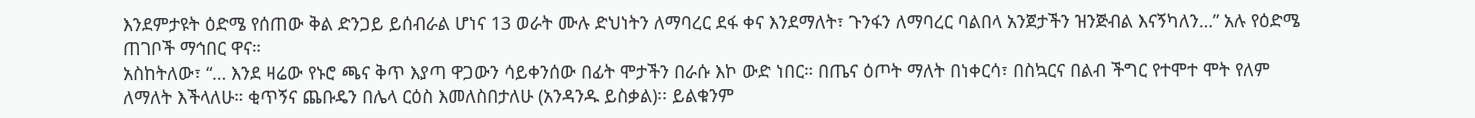እንደምታዩት ዕድሜ የሰጠው ቅል ድንጋይ ይሰብራል ሆነና 13 ወራት ሙሉ ድህነትን ለማባረር ደፋ ቀና እንደማለት፣ ጉንፋን ለማባረር ባልበላ አንጀታችን ዝንጅብል እናኝካለን…” አሉ የዕድሜ ጠገቦች ማኅበር ዋና።
አስከትለው፣ “… እንደ ዛሬው የኑሮ ጫና ቅጥ እያጣ ዋጋውን ሳይቀንሰው በፊት ሞታችን በራሱ እኮ ውድ ነበር። በጤና ዕጦት ማለት በነቀርሳ፣ በስኳርና በልብ ችግር የተሞተ ሞት የለም ለማለት እችላለሁ። ቂጥኝና ጨቡዴን በሌላ ርዕስ እመለስበታለሁ (አንዳንዱ ይስቃል)፡፡ ይልቁንም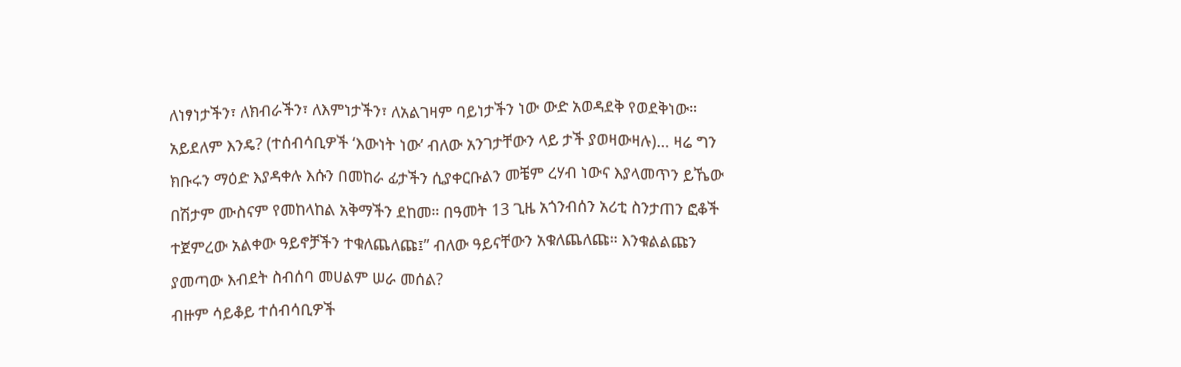ለነፃነታችን፣ ለክብራችን፣ ለእምነታችን፣ ለአልገዛም ባይነታችን ነው ውድ አወዳደቅ የወደቅነው። አይደለም እንዴ? (ተሰብሳቢዎች ‘እውነት ነው’ ብለው አንገታቸውን ላይ ታች ያወዛውዛሉ)… ዛሬ ግን ክቡሩን ማዕድ እያዳቀሉ እሱን በመከራ ፊታችን ሲያቀርቡልን መቼም ረሃብ ነውና እያላመጥን ይኼው በሽታም ሙስናም የመከላከል አቅማችን ደከመ። በዓመት 13 ጊዜ አጎንብሰን አሪቲ ስንታጠን ፎቆች ተጀምረው አልቀው ዓይኖቻችን ተቁለጨለጩ፤” ብለው ዓይናቸውን አቁለጨለጩ። እንቁልልጩን ያመጣው እብደት ስብሰባ መሀልም ሠራ መሰል?
ብዙም ሳይቆይ ተሰብሳቢዎች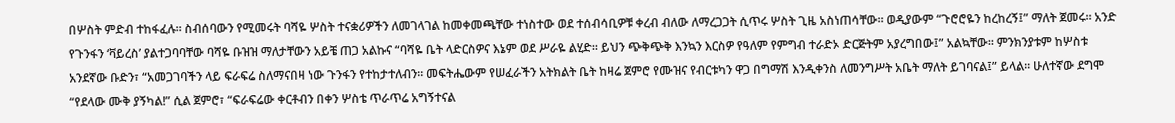በሦስት ምድብ ተከፋፈሉ። ስብሰባውን የሚመሩት ባሻዬ ሦስት ተናቋሪዎችን ለመገላገል ከመቀመጫቸው ተነስተው ወደ ተሰብሳቢዎቹ ቀረብ ብለው ለማረጋጋት ሲጥሩ ሦስት ጊዜ አስነጠሳቸው። ወዲያውም “ጉሮሮዬን ከረከረኝ፤” ማለት ጀመሩ። አንድ የጉንፋን ‘ቫይረስ’ ያልተጋባባቸው ባሻዬ ቡዝዝ ማለታቸውን አይቼ ጠጋ አልኩና “ባሻዬ ቤት ላድርስዎና እኔም ወደ ሥራዬ ልሂድ። ይህን ጭቅጭቅ እንኳን እርስዎ የዓለም የምግብ ተራድኦ ድርጅትም አያረግበው፤” አልኳቸው። ምንክንያቱም ከሦስቱ አንደኛው ቡድን፣ “አመጋገባችን ላይ ፍራፍሬ ስለማናበዛ ነው ጉንፋን የተከታተለብን። መፍትሔውም የሠፈራችን አትክልት ቤት ከዛሬ ጀምሮ የሙዝና የብርቱካን ዋጋ በግማሽ እንዲቀንስ ለመንግሥት አቤት ማለት ይገባናል፤” ይላል። ሁለተኛው ደግሞ “የደላው ሙቅ ያኝካል!” ሲል ጀምሮ፣ “ፍራፍሬው ቀርቶብን በቀን ሦስቴ ጥራጥሬ አግኝተናል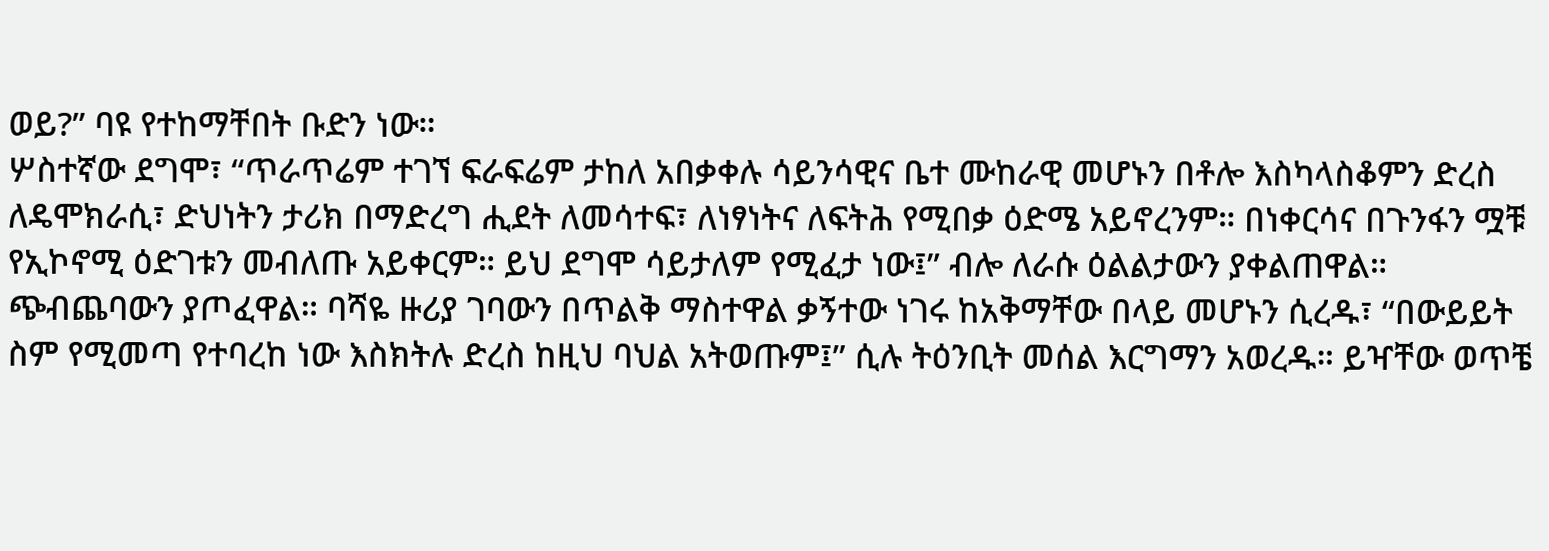ወይ?” ባዩ የተከማቸበት ቡድን ነው።
ሦስተኛው ደግሞ፣ “ጥራጥሬም ተገኘ ፍራፍሬም ታከለ አበቃቀሉ ሳይንሳዊና ቤተ ሙከራዊ መሆኑን በቶሎ እስካላስቆምን ድረስ ለዴሞክራሲ፣ ድህነትን ታሪክ በማድረግ ሒደት ለመሳተፍ፣ ለነፃነትና ለፍትሕ የሚበቃ ዕድሜ አይኖረንም። በነቀርሳና በጉንፋን ሟቹ የኢኮኖሚ ዕድገቱን መብለጡ አይቀርም። ይህ ደግሞ ሳይታለም የሚፈታ ነው፤” ብሎ ለራሱ ዕልልታውን ያቀልጠዋል። ጭብጨባውን ያጦፈዋል። ባሻዬ ዙሪያ ገባውን በጥልቅ ማስተዋል ቃኝተው ነገሩ ከአቅማቸው በላይ መሆኑን ሲረዱ፣ “በውይይት ስም የሚመጣ የተባረከ ነው እስክትሉ ድረስ ከዚህ ባህል አትወጡም፤” ሲሉ ትዕንቢት መሰል እርግማን አወረዱ። ይዣቸው ወጥቼ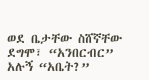ወደ ቤታቸው ስሸኛቸው ደግሞ፣ “አንበርብር” አሉኝ “አቤት?”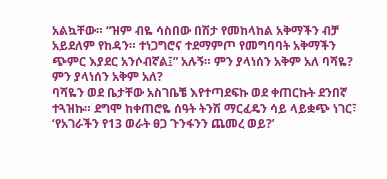አልኳቸው። “ዝም ብዬ ሳስበው በሽታ የመከላከል አቅማችን ብቻ አይደለም የከዳን። ተነጋግሮና ተደማምጦ የመግባባት አቅማችን ጭምር እያደር አንሶብኛል፤” አሉኝ። ምን ያላነሰን አቅም አለ ባሻዬ? ምን ያላነሰን አቅም አለ?
ባሻዬን ወደ ቤታቸው አስገቤቼ እየተጣደፍኩ ወደ ቀጠርኩት ደንበኛ ተጓዝኩ። ደግሞ ከቀጠሮዬ ሰዓት ትንሽ ማርፈዴን ሳይ ላይቋጭ ነገር፣ ‘የአገራችን የ13 ወራት ፀጋ ጉንፋንን ጨመረ ወይ?’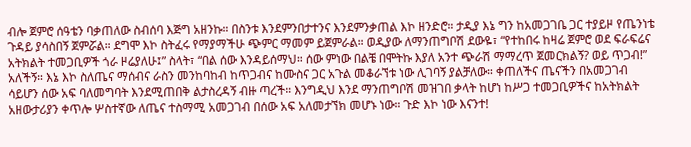ብሎ ጀምሮ ሰዓቴን ባቃጠለው ስብሰባ እጅግ አዘንኩ። በስንቱ እንደምንበታተንና እንደምንቃጠል እኮ ዘንድሮ። ታዲያ እኔ ግን ከአመጋገቤ ጋር ተያይዞ የጤንነቴ ጉዳይ ያሳስበኝ ጀምሯል። ደግሞ እኮ ስትፈሩ የማያማችሁ ጭምር ማመም ይጀምራል። ወዲያው ለማንጠግቦሽ ደውዬ፣ “የተከበሩ ከዛሬ ጀምሮ ወደ ፍራፍሬና አትክልት ተመጋቢዎች ጎራ ዞሬያለሁ፤” ስላት፣ “በል ሰው እንዳይሰማህ። ሰው ምነው በልቼ በሞትኩ እያለ አንተ ጭራሽ ማማረጥ ጀመርክልኝ? ወይ ጥጋብ!” አለችኝ። እኔ እኮ ስለጤና ማሰብና ራስን መንከባከብ ከጥጋብና ከሙስና ጋር አጉል መቆራኘቱ ነው ሊገባኝ ያልቻለው። ቀጠለችና ጤናችን በአመጋገብ ሳይሆን ሰው አፍ ባለመግባት እንደሚጠበቅ ልታስረዳኝ ብዙ ጣረች። እንግዲህ እንደ ማንጠግቦሽ መዝገበ ቃላት ከሆነ ከሥጋ ተመጋቢዎችና ከአትክልት አዘውታሪያን ቀጥሎ ሦስተኛው ለጤና ተስማሚ አመጋገብ በሰው አፍ አለመታኘክ መሆኑ ነው። ጉድ እኮ ነው እናንተ!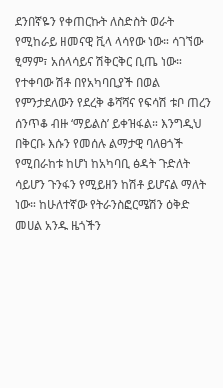ደንበኛዬን የቀጠርኩት ለስድስት ወራት የሚከራይ ዘመናዊ ቪላ ላሳየው ነው። ሳገኘው ፂማም፣ አሰላሳይና ሽቅርቅር ቢጤ ነው። የተቀባው ሽቶ በየአካባቢያች በወል የምንታደለውን የደረቅ ቆሻሻና የፍሳሽ ቱቦ ጠረን ሰንጥቆ ብዙ ‘ማይልስ’ ይቀዝፋል። እንግዲህ በቅርቡ እሱን የመሰሉ ልማታዊ ባለፀጎች የሚበራከቱ ከሆነ ከአካባቢ ፅዳት ጉድለት ሳይሆን ጉንፋን የሚይዘን ከሽቶ ይሆናል ማለት ነው። ከሁለተኛው የትራንስፎርሜሽን ዕቅድ መሀል አንዱ ዜጎችን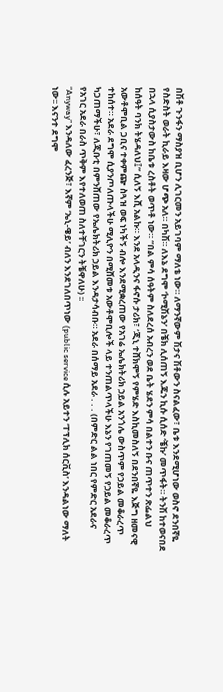በሽቶ ጉንፋን ማስያዝ ቢሆን ሊገርመን አይገባም ማለቴ ነው። ለማንኛውም ሽታና ሽቶውን ስናልፈው፣ ቤቱ እንደሚሆነው ወስኖ ደንበኛዬ የስድስት ወራት ኪራይ እዛው ሆጭ አለ። በካሽ። ለእኔ ደግሞ ‘ኮሚሽኔን’ በቼክ ሊሰጠኝ እጁን ኪሱ ሲሰድ ‘ቼኩ’ መጥፋት። ትንሽ ከተወናበደ በኋላ ሲያስታውስ ከቤቱ ረስቶት ወጥቶ ነው። “በል ምሳ ሰዓትም ስለደረሰ አብረን ወደ ቤት ሄደን ምሳ በልተን ቡና ጠጥተን ጽፌልህ ከሰዓት ባንክ ትሄዳለህ፤” ሲለኝ እሺ አልኩ። እንደ አላዲንና ፋኖሱ ታሪክ፣ ‘ጂኒ ተሸክሞኝ የምሄድ እስኪመስለኝ በደንበኛዬ እጅግ ዘመናዊ አውቶሞቢል ጋቢና ተቀምጬ ስጓዝ ወፍ ነካችኝ ብሎ እንደሚቋረጠው የአገሬ ኤሌክትሪክ ኃይል አንጎሌ ውስጥም የኃይል መቆራረጥ ተከሰተ። አደራ ደግሞ ሲያንጦለጡላችሁ ሚሊዮን በሚሸመቱ አውቶሞቢሎች ላይ ተንጠልጥላችሁ እኔን የገጠመኝ የኃይል መቆራረጥ ካጋጠማችሁ፣ ለጂቡቲ በምንሸጠው የኤሌክትሪክ ኃይል እንዳታሳብቡ። አደራ በሰማይ አደራ . . . (በምድር ልል ነበር የምድር አደራና የአገር አደራ በራስ ጥቅም እየተለወጠ ስለተቸገርን ትቼዋለሁ) ፡፡
“Anyway” እንዳለው ፈረንጅ፣ እኛም ‘ኤኒ-ዌይ’ ብለን እንደገለበጥነው (public service ሲሉ አይተን ‘ፐፕሊክ ሰርቪስ’ እንዳልነው ማለት ነው፡፡ እናንተ ደግሞ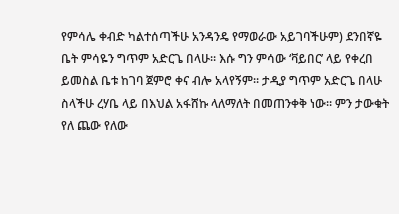የምሳሌ ቀብድ ካልተሰጣችሁ አንዳንዴ የማወራው አይገባችሁም) ደንበኛዬ ቤት ምሳዬን ግጥም አድርጌ በላሁ። እሱ ግን ምሳው ‘ቫይበር’ ላይ የቀረበ ይመስል ቤቱ ከገባ ጀምሮ ቀና ብሎ አላየኝም። ታዲያ ግጥም አድርጌ በላሁ ስላችሁ ረሃቤ ላይ በእህል አፋሸኩ ላለማለት በመጠንቀቅ ነው። ምን ታውቁት የለ ጨው የለው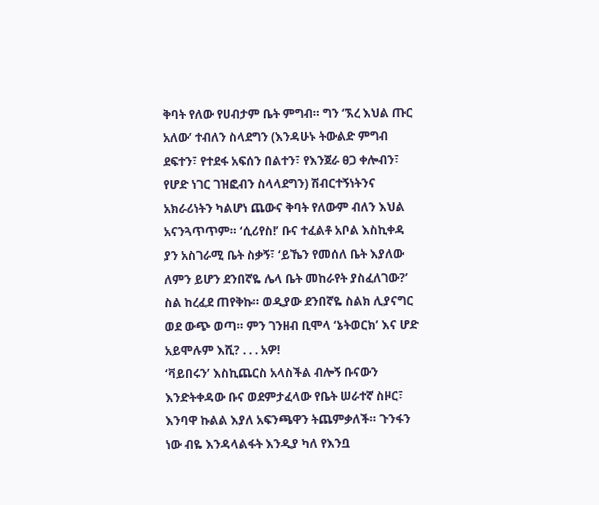ቅባት የለው የሀብታም ቤት ምግብ። ግን ‘ኧረ እህል ጡር አለው’ ተብለን ስላደግን (እንዳሁኑ ትውልድ ምግብ ደፍተን፣ የተደፋ አፍሰን በልተን፣ የእንጀራ ፀጋ ቀሎብን፣ የሆድ ነገር ገዝፎብን ስላላደግን) ሽብርተኝነትንና አክራሪነትን ካልሆነ ጨውና ቅባት የለውም ብለን እህል አናንጓጥጥም። ‘ሲሪየስ!’ ቡና ተፈልቶ አቦል እስኪቀዳ ያን አስገራሚ ቤት ስቃኝ፣ ‘ይኼን የመሰለ ቤት እያለው ለምን ይሆን ደንበኛዬ ሌላ ቤት መከራየት ያስፈለገው?’ ስል ከረፈደ ጠየቅኩ። ወዲያው ደንበኛዬ ስልክ ሊያናግር ወደ ውጭ ወጣ። ምን ገንዘብ ቢሞላ ‘ኔትወርክ’ እና ሆድ አይሞሉም እሺ? . . . አዎ!
‘ቫይበሩን’ እስኪጨርስ አላስችል ብሎኝ ቡናውን እንድትቀዳው ቡና ወደምታፈላው የቤት ሠራተኛ ስዞር፣ እንባዋ ኩልል እያለ አፍንጫዋን ትጨምቃለች። ጉንፋን ነው ብዬ እንዳላልፋት እንዲያ ካለ የእንቧ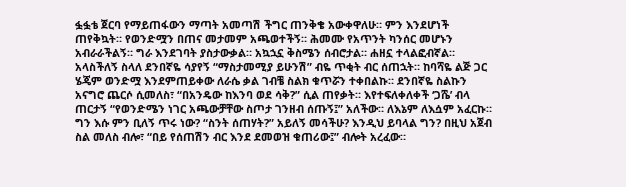ፏፏቴ ጀርባ የማይጠፋውን ማጣት አመጣሽ ችግር ጠንቅቄ አውቀዋለሁ። ምን እንደሆነች ጠየቅኳት። የወንድሟን በጠና መታመም አጫወተችኝ። ሕመሙ የአጥንት ካንሰር መሆኑን አብራራችልኝ። ግራ እንደገባት ያስታውቃል። አኳኋኗ ቅስሜን ሰብሮታል። ሐዘኗ ተላልፎብኛል። አላስችለኝ ስላለ ደንበኛዬ ሳያየኝ “ማስታመሚያ ይሁንሽ” ብዬ ጥቂት ብር ሰጠኋት። ከባሻዬ ልጅ ጋር ሄጄም ወንድሟ እንደምጠይቀው ለራሴ ቃል ገብቼ ስልክ ቁጥሯን ተቀበልኩ። ደንበኛዬ ስልኩን አናግሮ ጨርሶ ሲመለስ፣ “በአንዴው ከእንባ ወደ ሳቅ?” ሲል ጠየቃት። እየተፍለቀለቀች ‘ጋሼ’ ብላ ጠርታኝ “የወንድሜን ነገር አጫውቻቸው ስጦታ ገንዘብ ሰጡኝ፤” አለችው። ለእኔም ለእሷም አፈርኩ። ግን እሱ ምን ቢለኝ ጥሩ ነው? “ስንት ሰጠሃት?” አይለኝ መሳችሁ? እንዲህ ይባላል ግን? በዚህ አጀብ ስል መለስ ብሎ፣ “በይ የሰጠሽን ብር እንደ ደመወዝ ቁጠሪው፤” ብሎት አረፈው።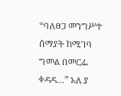“ባለፀጋ መንግሥተ ሰማያት ከሚገባ ግመል በመርፌ ቀዳዳ…” አለ ያ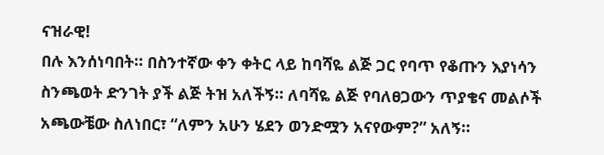ናዝራዊ!
በሉ እንሰነባበት። በስንተኛው ቀን ቀትር ላይ ከባሻዬ ልጅ ጋር የባጥ የቆጡን እያነሳን ስንጫወት ድንገት ያች ልጅ ትዝ አለችኝ። ለባሻዬ ልጅ የባለፀጋውን ጥያቄና መልሶች አጫውቼው ስለነበር፣ “ለምን አሁን ሄደን ወንድሟን አናየውም?” አለኝ።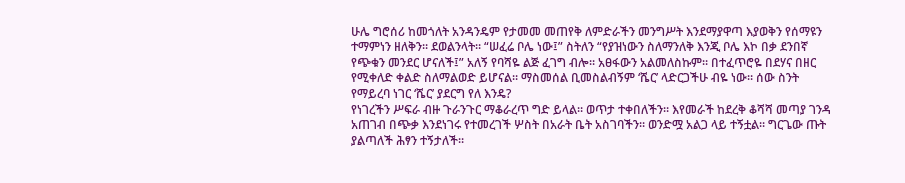ሁሌ ግሮሰሪ ከመጎለት አንዳንዴም የታመመ መጠየቅ ለምድራችን መንግሥት እንደማያዋጣ እያወቅን የሰማዩን ተማምነን ዘለቅን። ደወልንላት። “ሠፈሬ ቦሌ ነው፤” ስትለን “የያዝነውን ስለማንለቅ እንጂ ቦሌ እኮ በቃ ደንበኛ የጭቁን መንደር ሆናለች፤” አለኝ የባሻዬ ልጅ ፈገግ ብሎ። አፀፋውን አልመለስኩም። በተፈጥሮዬ በደሃና በዘር የሚቀለድ ቀልድ ስለማልወድ ይሆናል። ማስመሰል ቢመስልብኝም ‘ሼር’ ላድርጋችሁ ብዬ ነው። ሰው ስንት የማይረባ ነገር ‘ሼር’ ያደርግ የለ እንዴ?
የነገረችን ሥፍራ ብዙ ጉራንጉር ማቆራረጥ ግድ ይላል። ወጥታ ተቀበለችን። እየመራች ከደረቅ ቆሻሻ መጣያ ገንዳ አጠገብ በጭቃ እንደነገሩ የተመረገች ሦስት በአራት ቤት አስገባችን። ወንድሟ አልጋ ላይ ተኝቷል። ግርጌው ጡት ያልጣለች ሕፃን ተኝታለች።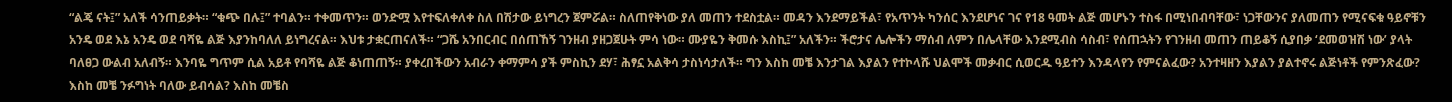“ልጄ ናት፤” አለች ሳንጠይቃት። “ቁጭ በሉ፤” ተባልን። ተቀመጥን። ወንድሟ እየተፍለቀለቀ ስለ በሽታው ይነግረን ጀምሯል። ስለጠየቅነው ያለ መጠን ተደስቷል። መዳን እንደማይችል፣ የአጥንት ካንሰር እንደሆነና ገና የ18 ዓመት ልጅ መሆኑን ተስፋ በሚነበብባቸው፣ ነጋቸውንና ያለመጠን የሚናፍቁ ዓይኖቹን አንዴ ወደ እኔ አንዴ ወደ ባሻዬ ልጅ እያንከባለለ ይነግረናል። እህቱ ታቋርጠናለች። “ጋሼ አንበርብር በሰጠኸኝ ገንዘብ ያዘጋጀሁት ምሳ ነው። ሙያዬን ቅመሱ እስኪ፤” አለችን። ችሮታና ሌሎችን ማሰብ ለምን በሌላቸው እንደሚብስ ሳስብ፣ የሰጠኋትን የገንዘብ መጠን ጠይቆኝ ሲያበቃ ‘ደመወዝሽ ነው’ ያላት ባለፀጋ ውልብ አለብኝ። እንባዬ ግጥም ሲል አይቶ የባሻዬ ልጅ ቆነጠጠኝ። ያቀረበችውን አብራን ቀማምሳ ያች ምስኪን ደሃ፣ ሕፃኗ አልቅሳ ታስነሳታለች። ግን እስከ መቼ እንታገል እያልን የተኮላሹ ህልሞች መቃብር ሲወርዱ ዓይተን እንዳላየን የምናልፈው? አንተዛዘን እያልን ያልተኖሩ ልጅነቶች የምንጽፈው? እስከ መቼ ንፉግነት ባለው ይብሳል? እስከ መቼስ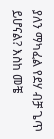ያለን ማካፈል የደሃ ብቻ ጌጥ ይሆናል? እስከ መቼ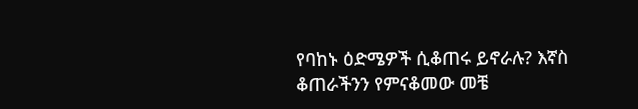የባከኑ ዕድሜዎች ሲቆጠሩ ይኖራሉ? እኛስ ቆጠራችንን የምናቆመው መቼ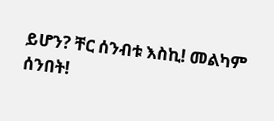ይሆን? ቸር ሰንብቱ እስኪ! መልካም ሰንበት!